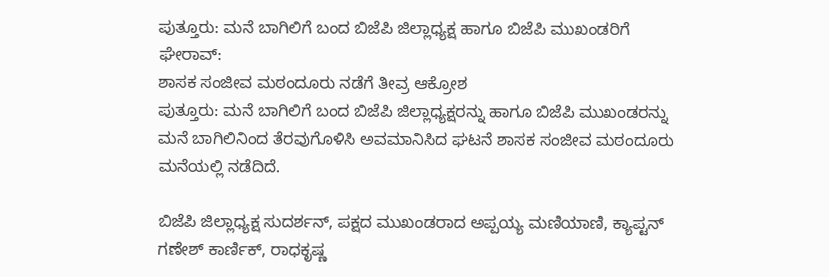ಪುತ್ತೂರು: ಮನೆ ಬಾಗಿಲಿಗೆ ಬಂದ ಬಿಜೆಪಿ ಜಿಲ್ಲಾಧ್ಯಕ್ಷ ಹಾಗೂ ಬಿಜೆಪಿ ಮುಖಂಡರಿಗೆ ಘೇರಾವ್:
ಶಾಸಕ ಸಂಜೀವ ಮಠಂದೂರು ನಡೆಗೆ ತೀವ್ರ ಆಕ್ರೋಶ
ಪುತ್ತೂರು: ಮನೆ ಬಾಗಿಲಿಗೆ ಬಂದ ಬಿಜೆಪಿ ಜಿಲ್ಲಾಧ್ಯಕ್ಷರನ್ನು ಹಾಗೂ ಬಿಜೆಪಿ ಮುಖಂಡರನ್ನು ಮನೆ ಬಾಗಿಲಿನಿಂದ ತೆರವುಗೊಳಿಸಿ ಅವಮಾನಿಸಿದ ಘಟನೆ ಶಾಸಕ ಸಂಜೀವ ಮಠಂದೂರು ಮನೆಯಲ್ಲಿ ನಡೆದಿದೆ.

ಬಿಜೆಪಿ ಜಿಲ್ಲಾಧ್ಯಕ್ಷ ಸುದರ್ಶನ್, ಪಕ್ಷದ ಮುಖಂಡರಾದ ಅಪ್ಪಯ್ಯ ಮಣಿಯಾಣಿ, ಕ್ಯಾಪ್ಟನ್ ಗಣೇಶ್ ಕಾರ್ಣಿಕ್, ರಾಧಕೃಷ್ಣ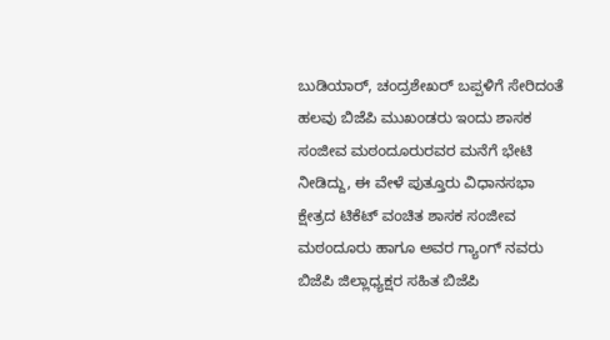ಬುಡಿಯಾರ್, ಚಂದ್ರಶೇಖರ್ ಬಪ್ಪಳಿಗೆ ಸೇರಿದಂತೆ ಹಲವು ಬಿಜೆಪಿ ಮುಖಂಡರು ಇಂದು ಶಾಸಕ ಸಂಜೀವ ಮಠಂದೂರುರವರ ಮನೆಗೆ ಭೇಟಿ ನೀಡಿದ್ದು, ಈ ವೇಳೆ ಪುತ್ತೂರು ವಿಧಾನಸಭಾ ಕ್ಷೇತ್ರದ ಟಿಕೆಟ್ ವಂಚಿತ ಶಾಸಕ ಸಂಜೀವ ಮಠಂದೂರು ಹಾಗೂ ಅವರ ಗ್ಯಾಂಗ್ ನವರು ಬಿಜೆಪಿ ಜಿಲ್ಲಾಧ್ಯಕ್ಷರ ಸಹಿತ ಬಿಜೆಪಿ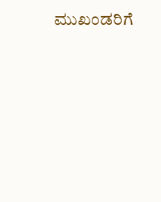ಮುಖಂಡರಿಗೆ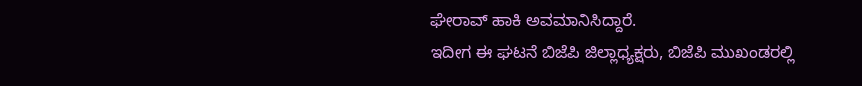ಘೇರಾವ್ ಹಾಕಿ ಅವಮಾನಿಸಿದ್ದಾರೆ.
ಇದೀಗ ಈ ಘಟನೆ ಬಿಜೆಪಿ ಜಿಲ್ಲಾಧ್ಯಕ್ಷರು, ಬಿಜೆಪಿ ಮುಖಂಡರಲ್ಲಿ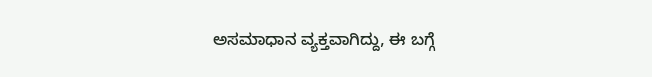ಅಸಮಾಧಾನ ವ್ಯಕ್ತವಾಗಿದ್ದು, ಈ ಬಗ್ಗೆ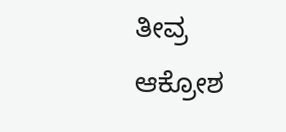ತೀವ್ರ ಆಕ್ರೋಶ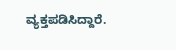ವ್ಯಕ್ತಪಡಿಸಿದ್ದಾರೆ.